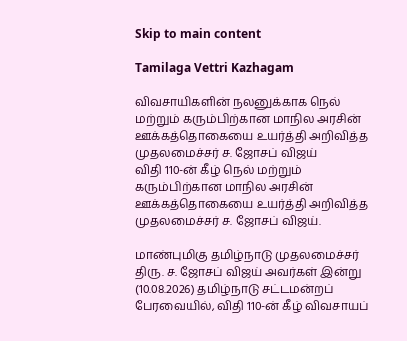Skip to main content

Tamilaga Vettri Kazhagam

விவசாயிகளின் நலனுக்காக நெல் மற்றும் கரும்பிற்கான மாநில அரசின் ஊக்கத்தொகையை உயர்த்தி அறிவித்த முதலமைச்சர் ச. ஜோசப் விஜய்
விதி 110-ன் கீழ் நெல் மற்றும் கரும்பிற்கான மாநில அரசின் ஊக்கத்தொகையை உயர்த்தி அறிவித்த முதலமைச்சர் ச. ஜோசப் விஜய்.

மாண்புமிகு தமிழ்நாடு முதலமைச்சர் திரு. ச. ஜோசப் விஜய் அவர்கள் இன்று (10.08.2026) தமிழ்நாடு சட்டமன்றப் பேரவையில், விதி 110-ன் கீழ் விவசாயப்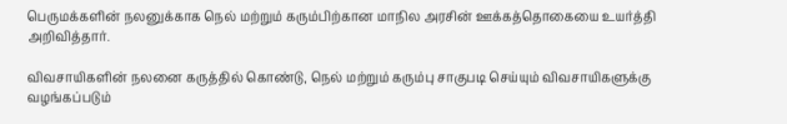பெருமக்களின் நலனுக்காக நெல் மற்றும் கரும்பிற்கான மாநில அரசின் ஊக்கத்தொகையை உயர்த்தி அறிவித்தார்.

விவசாயிகளின் நலனை கருத்தில் கொண்டு, நெல் மற்றும் கரும்பு சாகுபடி செய்யும் விவசாயிகளுக்கு வழங்கப்படும்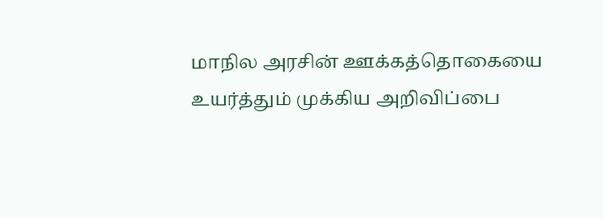மாநில அரசின் ஊக்கத்தொகையை உயர்த்தும் முக்கிய அறிவிப்பை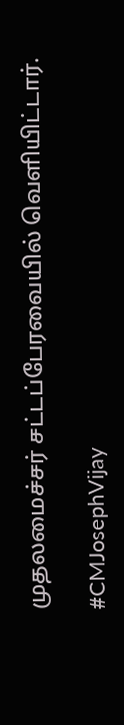முதலமைச்சர் சட்டப்பேரவையில் வெளியிட்டார்.

#CMJosephVijay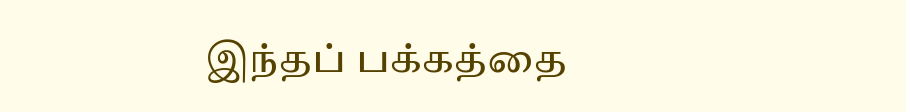இந்தப் பக்கத்தை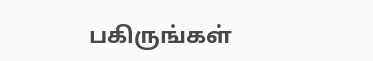பகிருங்கள்